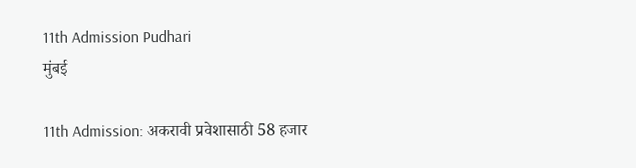11th Admission Pudhari
मुंबई

11th Admission: अकरावी प्रवेशासाठी 58 हजार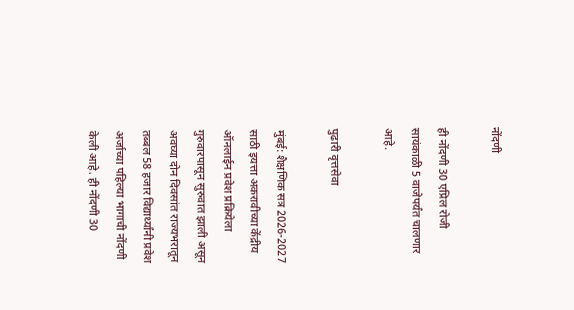नोंदणी

ही नोंदणी 30 एप्रिल रोजी सायंकाळी 5 वाजेपर्यंत चालणार आहे.

पुढारी वृत्तसेवा

मुंबई: शैक्षणिक सत्र 2026-2027 साठी इयत्ता अकरावीच्या केंद्रीय ऑनलाईन प्रवेश प्रक्रियेला गुरुवारपासून सुरुवात झाली असून अवघ्या दोन दिवसांत राज्यभरातून तब्बल 58 हजार विद्यार्थ्यांनी प्रवेश अर्जाच्या पहिल्या भागाची नोंदणी केली आहे. ही नोंदणी 30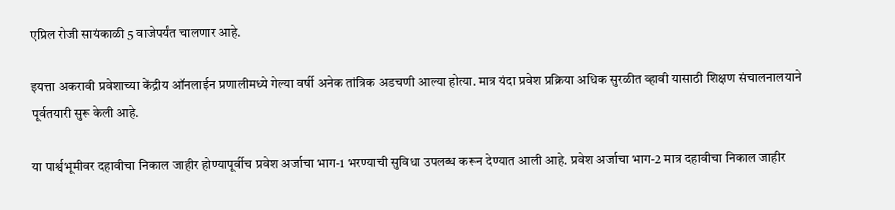एप्रिल रोजी सायंकाळी 5 वाजेपर्यंत चालणार आहे.

इयत्ता अकरावी प्रवेशाच्या केंद्रीय ऑनलाईन प्रणालीमध्ये गेल्या वर्षी अनेक तांत्रिक अडचणी आल्या होत्या. मात्र यंदा प्रवेश प्रक्रिया अधिक सुरळीत व्हावी यासाठी शिक्षण संचालनालयाने पूर्वतयारी सुरू केली आहे.

या पार्श्वभूमीवर दहावीचा निकाल जाहीर होण्यापूर्वीच प्रवेश अर्जाचा भाग-1 भरण्याची सुविधा उपलब्ध करून देण्यात आली आहे. प्रवेश अर्जाचा भाग-2 मात्र दहावीचा निकाल जाहीर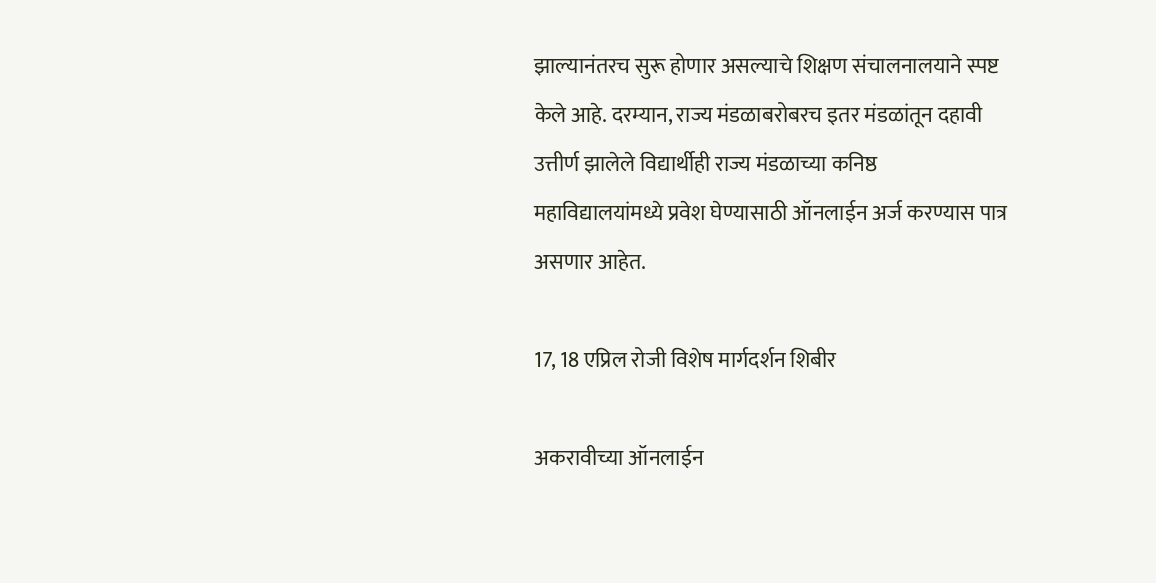झाल्यानंतरच सुरू होणार असल्याचे शिक्षण संचालनालयाने स्पष्ट केले आहे. दरम्यान, राज्य मंडळाबरोबरच इतर मंडळांतून दहावी उत्तीर्ण झालेले विद्यार्थीही राज्य मंडळाच्या कनिष्ठ महाविद्यालयांमध्ये प्रवेश घेण्यासाठी ऑनलाईन अर्ज करण्यास पात्र असणार आहेत.

17, 18 एप्रिल रोजी विशेष मार्गदर्शन शिबीर

अकरावीच्या ऑनलाईन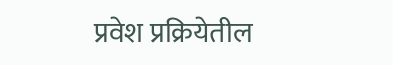प्रवेश प्रक्रियेतील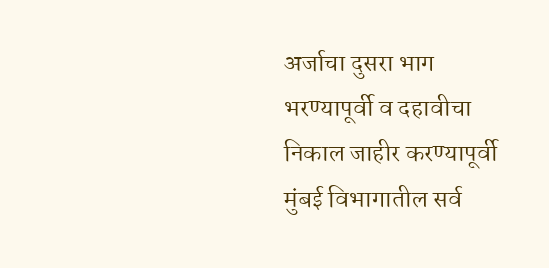अर्जाचा दुसरा भाग भरण्यापूर्वी व दहावीचा निकाल जाहीर करण्यापूर्वी मुंबई विभागातील सर्व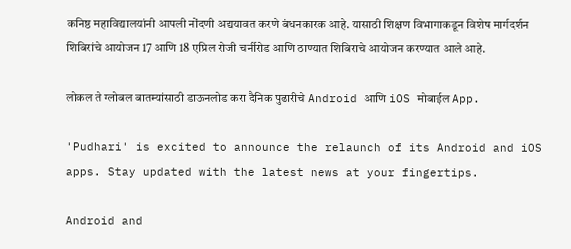कनिष्ठ महाविद्यालयांनी आपली नोंदणी अद्ययावत करणे बंधनकारक आहे. यासाठी शिक्षण विभागाकडून विशेष मार्गदर्शन शिबिरांचे आयोजन 17 आणि 18 एप्रिल रोजी चर्नीरोड आणि ठाण्यात शिबिराचे आयोजन करण्यात आले आहे.

लोकल ते ग्लोबल बातम्यांसाठी डाऊनलोड करा दैनिक पुढारीचे Android आणि iOS मोबाईल App.

'Pudhari' is excited to announce the relaunch of its Android and iOS apps. Stay updated with the latest news at your fingertips.

Android and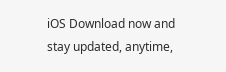iOS Download now and stay updated, anytime,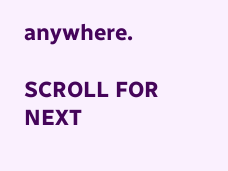anywhere.

SCROLL FOR NEXT